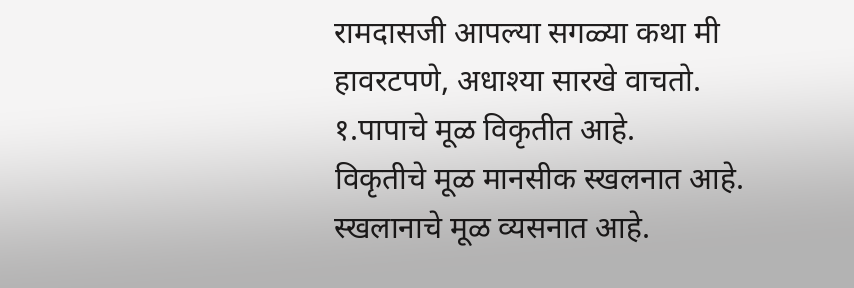रामदासजी आपल्या सगळ्या कथा मी हावरटपणे, अधाश्या सारखे वाचतो.
१.पापाचे मूळ विकृतीत आहे.
विकृतीचे मूळ मानसीक स्खलनात आहे.
स्खलानाचे मूळ व्यसनात आहे.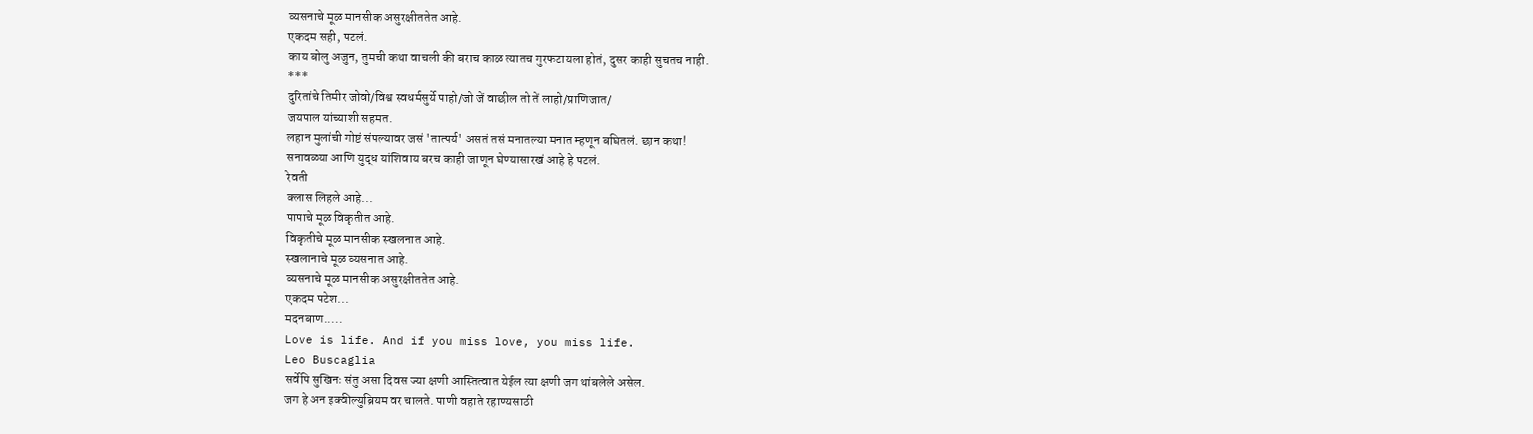व्यसनाचे मूळ मानसीक असुरक्षीततेत आहे.
एकदम सही, पटलं.
काय बोलु अजुन, तुमची कथा वाचली की बराच काळ त्यातच गुरफटायला होतं, दुसर काही सुचतच नाही.
***
दुरितांचे तिमीर जोवो/विश्व स्वधर्मसुर्ये पाहो/जो जें वाछील तो तें लाहो/प्राणिजात/
जयपाल यांच्याशी सहमत.
लहान मुलांची गोष्टं संपल्यावर जसं 'तात्पर्य' असतं तसं मनातल्या मनात म्हणून बघितलं. छान कथा!
सनावळ्या आणि युद्ध यांशिवाय बरच काही जाणून घेण्यासारखं आहे हे पटलं.
रेवती
क्लास लिहले आहे...
पापाचे मूळ विकृतीत आहे.
विकृतीचे मूळ मानसीक स्खलनात आहे.
स्खलानाचे मूळ व्यसनात आहे.
व्यसनाचे मूळ मानसीक असुरक्षीततेत आहे.
एकदम पटेश...
मदनबाण.....
Love is life. And if you miss love, you miss life.
Leo Buscaglia
सर्वेपि सुखिनः संतु असा दिवस ज्या क्षणी आस्तित्वात येईल त्या क्षणी जग थांबलेले असेल.
जग हे अन इक्वील्युब्रियम वर चालते. पाणी वहाते रहाण्यसाठी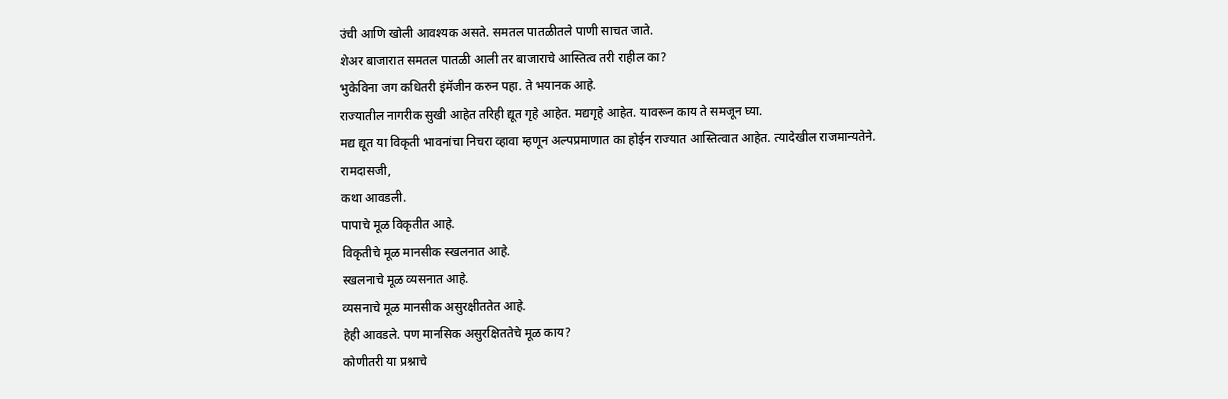उंची आणि खोली आवश्यक असते. समतल पातळीतले पाणी साचत जाते.
शेअर बाजारात समतल पातळी आली तर बाजाराचे आस्तित्व तरी राहील का?
भुकेविना जग कधितरी इंमॅजीन करुन पहा. ते भयानक आहे.
राज्यातील नागरीक सुखी आहेत तरिही द्यूत गृहे आहेत. मद्यगृहे आहेत. यावरून काय ते समजून घ्या.
मद्य द्यूत या विकृती भावनांचा निचरा व्हावा म्हणून अल्पप्रमाणात का होईन राज्यात आस्तित्वात आहेत. त्यादेखील राजमान्यतेने.
रामदासजी,
कथा आवडली.
पापाचे मूळ विकृतीत आहे.
विकृतीचे मूळ मानसीक स्खलनात आहे.
स्खलनाचे मूळ व्यसनात आहे.
व्यसनाचे मूळ मानसीक असुरक्षीततेत आहे.
हेही आवडले. पण मानसिक असुरक्षिततेचे मूळ काय?
कोणीतरी या प्रश्नाचे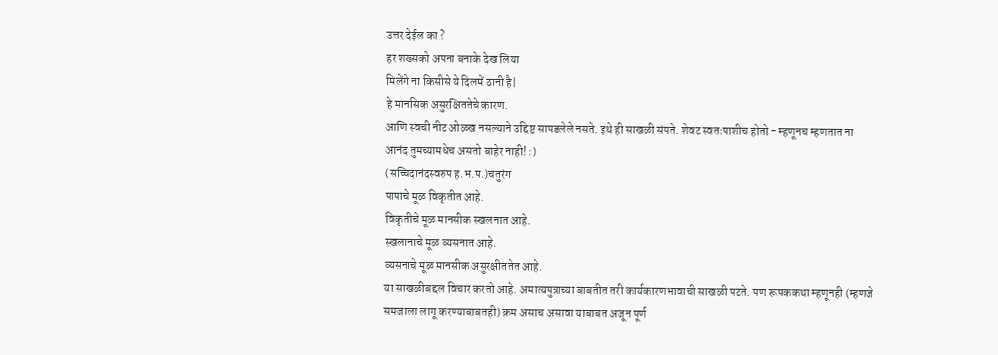उत्तर देईल का ?
हर शख्सको अपना बनाके देख लिया
मिलेंगे ना किसीसे ये दिलमें ठानी है|
हे मानसिक असुरक्षिततेचे कारण.
आणि स्वची नीट ओळख नसल्याने उद्दिष्ट सापडलेले नसते. इथे ही साखळी संपते. शेवट स्वतःपाशीच होतो - म्हणूनच म्हणतात ना आनंद तुमच्यामधेच असतो बाहेर नाही! :)
(सच्चिदानंदस्वरुप ह.भ.प.)चतुरंग
पापाचे मूळ विकृतीत आहे.
विकृतीचे मूळ मानसीक स्खलनात आहे.
स्खलानाचे मूळ व्यसनात आहे.
व्यसनाचे मूळ मानसीक असुरक्षीततेत आहे.
या साखळीबद्दल विचार करतो आहे. अमात्यपुत्राच्या बाबतीत तरी कार्यकारणभावाची साखळी पटते. पण रूपककथा म्हणूनही (म्हणजे समजाला लागू करण्याबाबतही) क्रम असाच असावा याबाबत अजून पूर्ण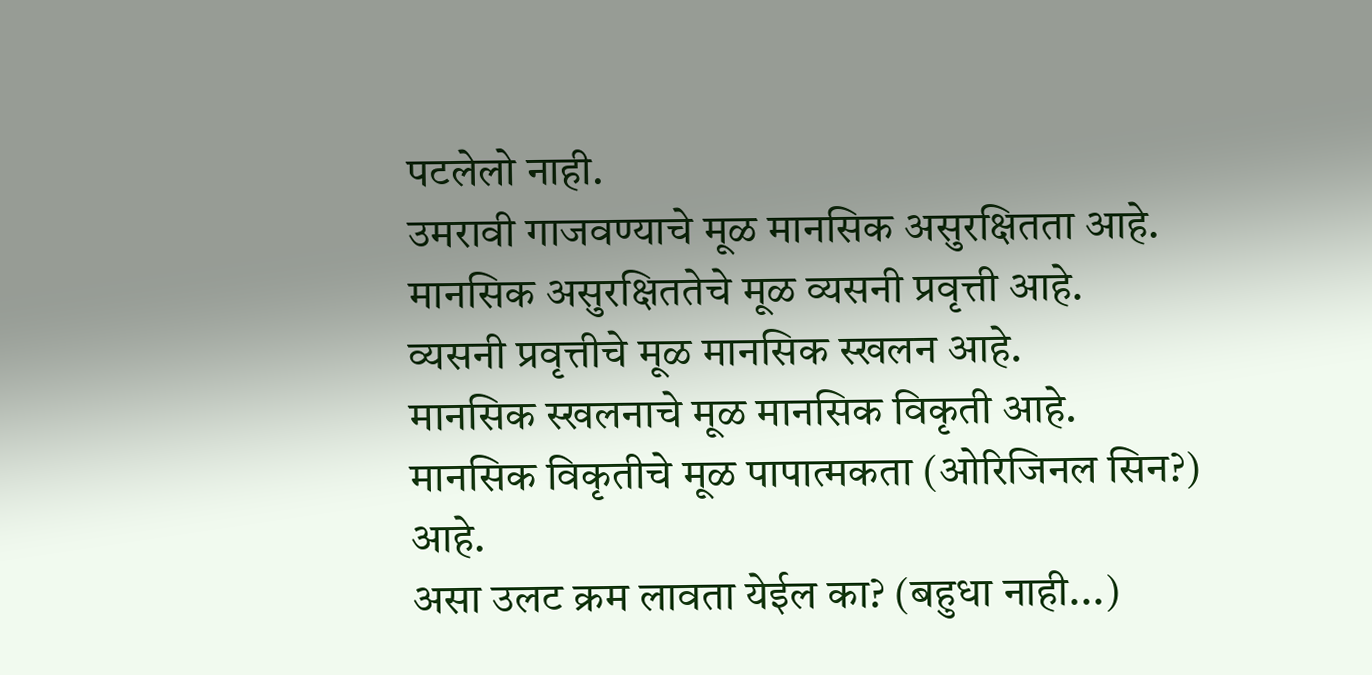पटलेलो नाही.
उमरावी गाजवण्याचे मूळ मानसिक असुरक्षितता आहे.
मानसिक असुरक्षिततेचे मूळ व्यसनी प्रवृत्ती आहे.
व्यसनी प्रवृत्तीचे मूळ मानसिक स्खलन आहे.
मानसिक स्खलनाचे मूळ मानसिक विकृती आहे.
मानसिक विकृतीचे मूळ पापात्मकता (ओरिजिनल सिन?) आहे.
असा उलट क्रम लावता येईल का? (बहुधा नाही...)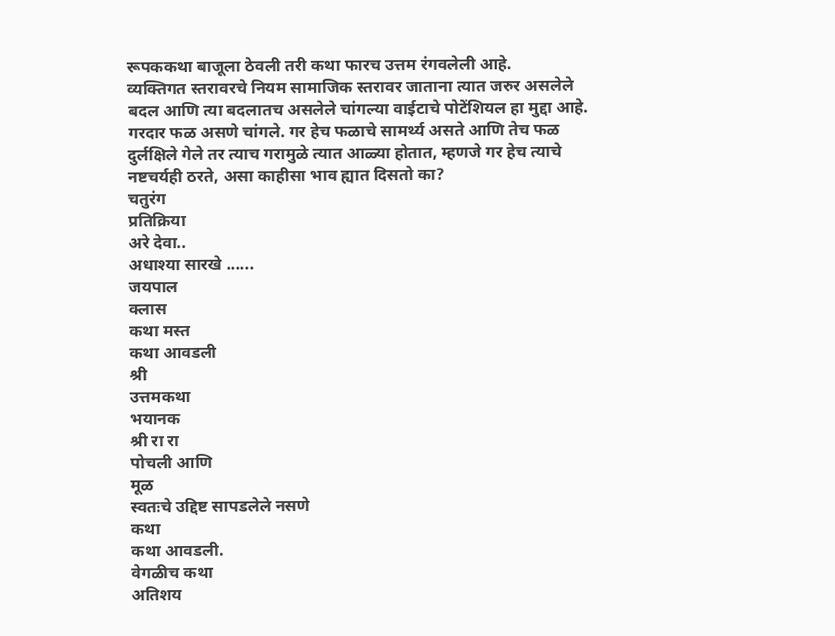रूपककथा बाजूला ठेवली तरी कथा फारच उत्तम रंगवलेली आहे.
व्यक्तिगत स्तरावरचे नियम सामाजिक स्तरावर जाताना त्यात जरुर असलेले बदल आणि त्या बदलातच असलेले चांगल्या वाईटाचे पोटेंशियल हा मुद्दा आहे. गरदार फळ असणे चांगले. गर हेच फळाचे सामर्थ्य असते आणि तेच फळ दुर्लक्षिले गेले तर त्याच गरामुळे त्यात आळ्या होतात, म्हणजे गर हेच त्याचे नष्टचर्यही ठरते, असा काहीसा भाव ह्यात दिसतो का?
चतुरंग
प्रतिक्रिया
अरे देवा..
अधाश्या सारखे ......
जयपाल
क्लास
कथा मस्त
कथा आवडली
श्री
उत्तमकथा
भयानक
श्री रा रा
पोचली आणि
मूळ
स्वतःचे उद्दिष्ट सापडलेले नसणे
कथा
कथा आवडली.
वेगळीच कथा
अतिशय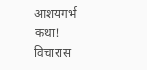आशयगर्भ कथा!
विचारास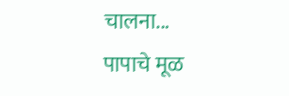चालना...
पापाचे मूळ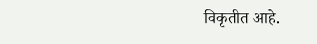विकृतीत आहे.